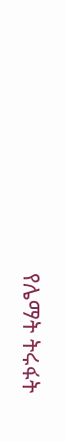የሌማት ትሩፋት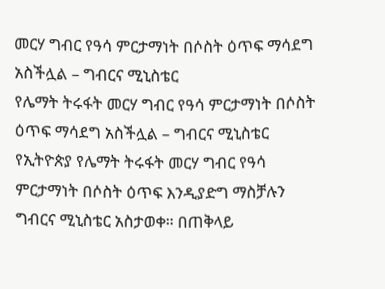መርሃ ግብር የዓሳ ምርታማነት በሶስት ዕጥፍ ማሳደግ አስችሏል – ግብርና ሚኒስቴር
የሌማት ትሩፋት መርሃ ግብር የዓሳ ምርታማነት በሶስት ዕጥፍ ማሳደግ አስችሏል – ግብርና ሚኒስቴር የኢትዮጵያ የሌማት ትሩፋት መርሃ ግብር የዓሳ ምርታማነት በሶስት ዕጥፍ እንዲያድግ ማስቻሉን ግብርና ሚኒስቴር አስታወቀ። በጠቅላይ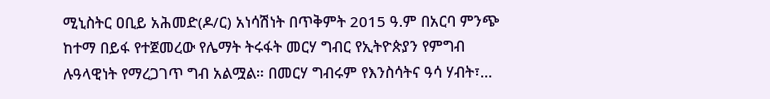ሚኒስትር ዐቢይ አሕመድ(ዶ/ር) አነሳሽነት በጥቅምት 2015 ዓ.ም በአርባ ምንጭ ከተማ በይፋ የተጀመረው የሌማት ትሩፋት መርሃ ግብር የኢትዮጵያን የምግብ ሉዓላዊነት የማረጋገጥ ግብ አልሟል። በመርሃ ግብሩም የእንስሳትና ዓሳ ሃብት፣…